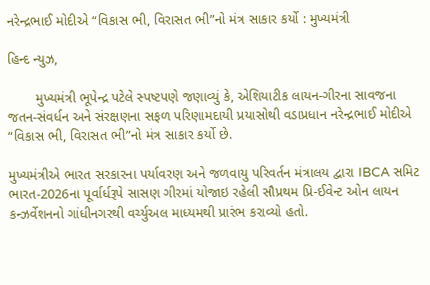નરેન્દ્રભાઈ મોદીએ “વિકાસ ભી, વિરાસત ભી”નો મંત્ર સાકાર કર્યો : મુખ્યમંત્રી

હિન્દ ન્યુઝ,

       મુખ્યમંત્રી ભૂપેન્દ્ર પટેલે સ્પષ્ટપણે જણાવ્યું કે, એશિયાટીક લાયન-ગીરના સાવજના જતન-સંવર્ધન અને સંરક્ષણના સફળ પરિણામદાયી પ્રયાસોથી વડાપ્રધાન નરેન્દ્રભાઈ મોદીએ “વિકાસ ભી, વિરાસત ભી”નો મંત્ર સાકાર કર્યો છે.

મુખ્યમંત્રીએ ભારત સરકારના પર્યાવરણ અને જળવાયુ પરિવર્તન મંત્રાલય દ્વારા IBCA સમિટ ભારત-2026ના પૂર્વાર્ધરૂપે સાસણ ગીરમાં યોજાઇ રહેલી સૌપ્રથમ પ્રિ-ઈવેન્ટ ઓન લાયન કન્ઝર્વેશનનો ગાંધીનગરથી વર્ચ્યુઅલ માધ્યમથી પ્રારંભ કરાવ્યો હતો.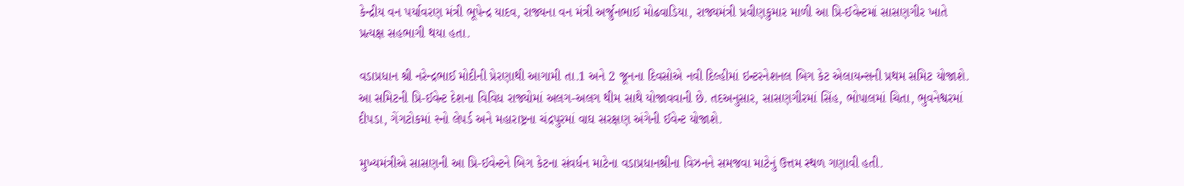કેન્દ્રીય વન પર્યાવરણ મંત્રી ભૂપેન્દ્ર યાદવ, રાજ્યના વન મંત્રી અર્જુનભાઈ મોઢવાડિયા, રાજ્યમંત્રી પ્રવીણકુમાર માળી આ પ્રિ-ઈવેન્ટમાં સાસણગીર ખાતે પ્રત્યક્ષ સહભાગી થયા હતા.

વડાપ્રધાન શ્રી નરેન્દ્રભાઈ મોદીની પ્રેરણાથી આગામી તા.1 અને 2 જૂનના દિવસોએ નવી દિલ્હીમાં ઇન્ટરનેશનલ બિગ કેટ એલાયન્સની પ્રથમ સમિટ યોજાશે. આ સમિટની પ્રિ-ઈવેન્ટ દેશના વિવિધ રાજ્યોમાં અલગ-અલગ થીમ સાથે યોજાવવાની છે. તદઅનુસાર, સાસણગીરમાં સિંહ, ભોપાલમાં ચિતા, ભુવનેશ્વરમાં દીપડા, ગેંગટોકમાં સ્નો લેપર્ડ અને મહારાષ્ટ્રના ચંદ્રપુરમાં વાઘ સરક્ષણ અંગેની ઈવેન્ટ યોજાશે.

મુખ્યમંત્રીએ સાસણની આ પ્રિ-ઈવેન્ટને બિગ કેટના સંવર્ધન માટેના વડાપ્રધાનશ્રીના વિઝનને સમજવા માટેનું ઉત્તમ સ્થળ ગણાવી હતી.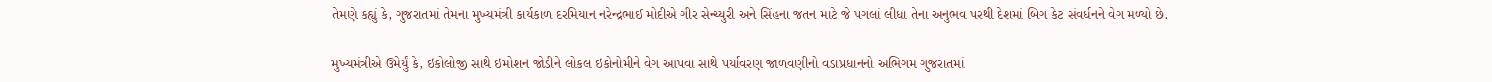તેમણે કહ્યું કે, ગુજરાતમાં તેમના મુખ્યમંત્રી કાર્યકાળ દરમિયાન નરેન્દ્રભાઈ મોદીએ ગીર સેન્ચ્યુરી અને સિંહના જતન માટે જે પગલાં લીધા તેના અનુભવ પરથી દેશમાં બિગ કેટ સંવર્ધનને વેગ મળ્યો છે.

મુખ્યમંત્રીએ ઉમેર્યું કે, ઇકોલોજી સાથે ઇમોશન જોડીને લોકલ ઇકોનોમીને વેગ આપવા સાથે પર્યાવરણ જાળવણીનો વડાપ્રધાનનો અભિગમ ગુજરાતમાં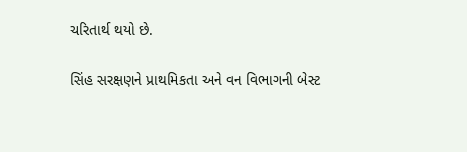ચરિતાર્થ થયો છે.

સિંહ સરક્ષણને પ્રાથમિકતા અને વન વિભાગની બેસ્ટ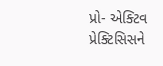પ્રો- એક્ટિવ પ્રેક્ટિસિસને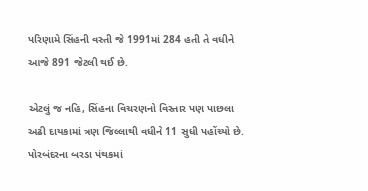પરિણામે સિંહની વસ્તી જે 1991માં 284 હતી તે વધીને આજે 891 જેટલી થઈ છે.

એટલું જ નહિ, સિંહના વિચરણનો વિસ્તાર પણ પાછલા અઢી દાયકામાં ત્રણ જિલ્લાથી વધીને 11 સુધી પહોંચ્યો છે. પોરબંદરના બરડા પંથકમાં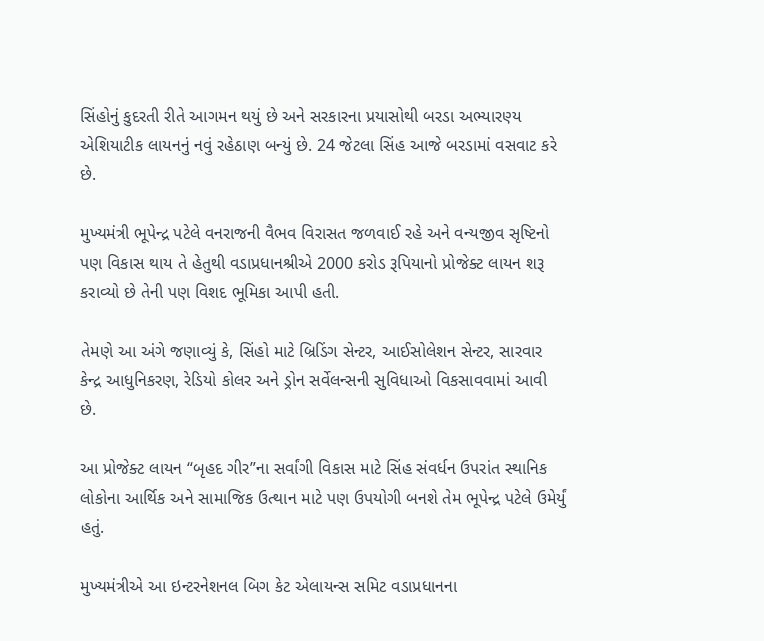સિંહોનું કુદરતી રીતે આગમન થયું છે અને સરકારના પ્રયાસોથી બરડા અભ્યારણ્ય એશિયાટીક લાયનનું નવું રહેઠાણ બન્યું છે. 24 જેટલા સિંહ આજે બરડામાં વસવાટ કરે છે.

મુખ્યમંત્રી ભૂપેન્દ્ર પટેલે વનરાજની વૈભવ વિરાસત જળવાઈ રહે અને વન્યજીવ સૃષ્ટિનો પણ વિકાસ થાય તે હેતુથી વડાપ્રધાનશ્રીએ 2000 કરોડ રૂપિયાનો પ્રોજેક્ટ લાયન શરૂ કરાવ્યો છે તેની પણ વિશદ ભૂમિકા આપી હતી.

તેમણે આ અંગે જણાવ્યું કે, સિંહો માટે બ્રિડિંગ સેન્ટર, આઈસોલેશન સેન્ટર, સારવાર કેન્દ્ર આધુનિકરણ, રેડિયો કોલર અને ડ્રોન સર્વેલન્સની સુવિધાઓ વિકસાવવામાં આવી છે.

આ પ્રોજેક્ટ લાયન “બૃહદ ગીર”ના સર્વાંગી વિકાસ માટે સિંહ સંવર્ધન ઉપરાંત સ્થાનિક લોકોના આર્થિક અને સામાજિક ઉત્થાન માટે પણ ઉપયોગી બનશે તેમ ભૂપેન્દ્ર પટેલે ઉમેર્યું હતું.

મુખ્યમંત્રીએ આ ઇન્ટરનેશનલ બિગ કેટ એલાયન્સ સમિટ વડાપ્રધાનના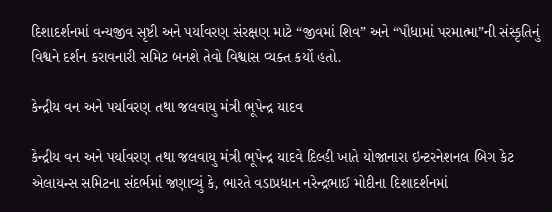દિશાદર્શનમાં વન્યજીવ સૃષ્ટી અને પર્યાવરણ સંરક્ષણ માટે “જીવમાં શિવ” અને “પૌધામાં પરમાત્મા”ની સંસ્કૃતિનું વિશ્વને દર્શન કરાવનારી સમિટ બનશે તેવો વિશ્વાસ વ્યક્ત કર્યો હતો.

કેન્દ્રીય વન અને પર્યાવરણ તથા જલવાયુ મંત્રી ભૂપેન્દ્ર યાદવ

કેન્દ્રીય વન અને પર્યાવરણ તથા જલવાયુ મંત્રી ભૂપેન્દ્ર યાદવે દિલ્હી ખાતે યોજાનારા ઇન્ટરનેશનલ બિગ કેટ એલાયન્સ સમિટના સંદર્ભમાં જણાવ્યું કે, ભારતે વડાપ્રધાન નરેન્દ્રભાઈ મોદીના દિશાદર્શનમાં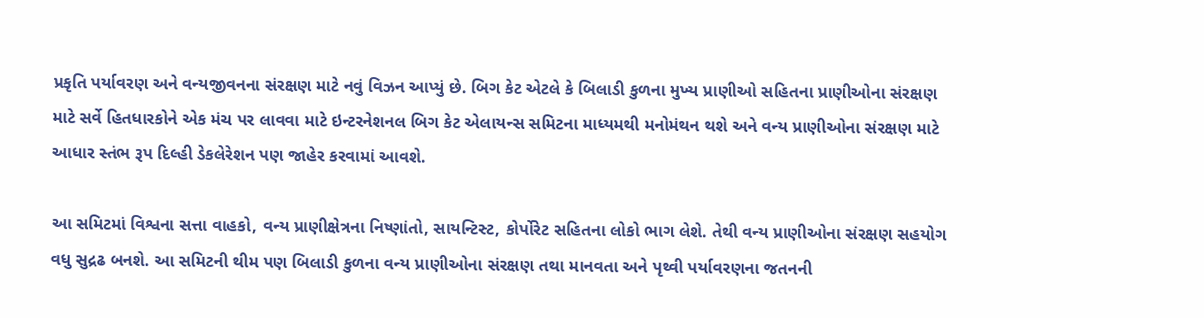પ્રકૃતિ પર્યાવરણ અને વન્યજીવનના સંરક્ષણ માટે નવું વિઝન આપ્યું છે. બિગ કેટ એટલે કે બિલાડી કુળના મુખ્ય પ્રાણીઓ સહિતના પ્રાણીઓના સંરક્ષણ માટે સર્વે હિતધારકોને એક મંચ પર લાવવા માટે ઇન્ટરનેશનલ બિગ કેટ એલાયન્સ સમિટના માધ્યમથી મનોમંથન થશે અને વન્ય પ્રાણીઓના સંરક્ષણ માટે આધાર સ્તંભ રૂપ દિલ્હી ડેકલેરેશન પણ જાહેર કરવામાં આવશે.

આ સમિટમાં વિશ્વના સત્તા વાહકો, વન્ય પ્રાણીક્ષેત્રના નિષ્ણાંતો, સાયન્ટિસ્ટ, કોર્પોરેટ સહિતના લોકો ભાગ લેશે. તેથી વન્ય પ્રાણીઓના સંરક્ષણ સહયોગ વધુ સુદ્રઢ બનશે. આ સમિટની થીમ પણ બિલાડી કુળના વન્ય પ્રાણીઓના સંરક્ષણ તથા માનવતા અને પૃથ્વી પર્યાવરણના જતનની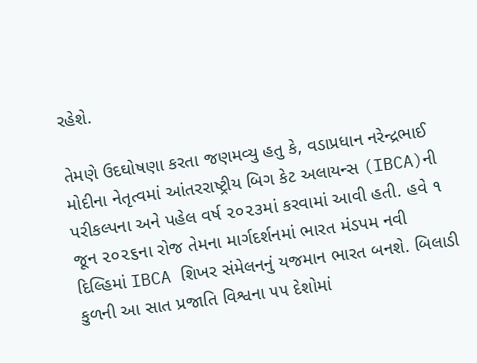રહેશે.

તેમણે ઉદઘોષણા કરતા જણમવ્યુ હતુ કે, વડાપ્રધાન નરેન્દ્રભાઈ મોદીના નેતૃત્વમાં આંતરરાષ્ટ્રીય બિગ કેટ અલાયન્સ (IBCA)ની પરીકલ્પના અને પહેલ વર્ષ ૨૦૨૩માં કરવામાં આવી હતી. હવે ૧ જૂન ૨૦૨૬ના રોજ તેમના માર્ગદર્શનમાં ભારત મંડપમ નવી દિલ્હિમાં IBCA શિખર સંમેલનનું યજમાન ભારત બનશે. બિલાડી કુળની આ સાત પ્રજાતિ વિશ્વના ૫૫ દેશોમાં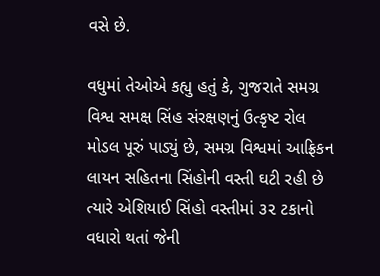વસે છે.

વધુમાં તેઓએ કહ્યુ હતું કે, ગુજરાતે સમગ્ર વિશ્વ સમક્ષ સિંહ સંરક્ષણનું ઉત્કૃષ્ટ રોલ મોડલ પૂરું પાડ્યું છે, સમગ્ર વિશ્વમાં આફ્રિકન લાયન સહિતના સિંહોની વસ્તી ઘટી રહી છે ત્યારે એશિયાઈ સિંહો વસ્તીમાં ૩૨ ટકાનો વધારો થતાં જેની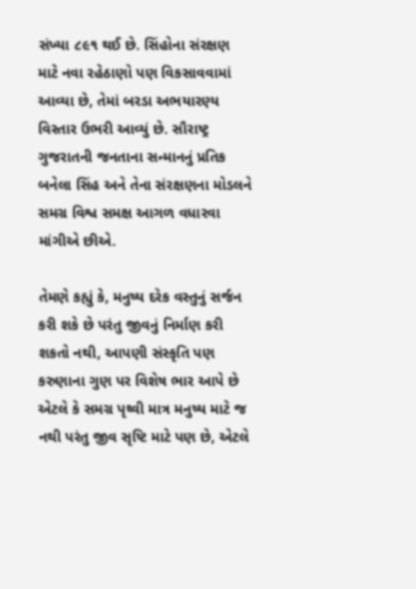સંખ્યા ૮૯૧ થઈ છે. સિંહોના સંરક્ષણ માટે નવા રહેઠાણો પણ વિકસાવવામાં આવ્યા છે, તેમાં બરડા અભયારણ્ય વિસ્તાર ઉભરી આવ્યું છે. સૌરાષ્ટ્ર ગુજરાતની જનતાના સન્માનનું પ્રતિક બનેલા સિંહ અને તેના સંરક્ષણના મોડલને સમગ્ર વિશ્વ સમક્ષ આગળ વધારવા માંગીએ છીએ.

તેમણે કહ્યું કે, મનુષ્ય દરેક વસ્તુનું સર્જન કરી શકે છે પરંતુ જીવનું નિર્માણ કરી શકતો નથી, આપણી સંસ્કૃતિ પણ કરુણાના ગુણ પર વિશેષ ભાર આપે છે એટલે કે સમગ્ર પૃથ્વી માત્ર મનુષ્ય માટે જ નથી પરંતુ જીવ સૃષ્ટિ માટે પણ છે, એટલે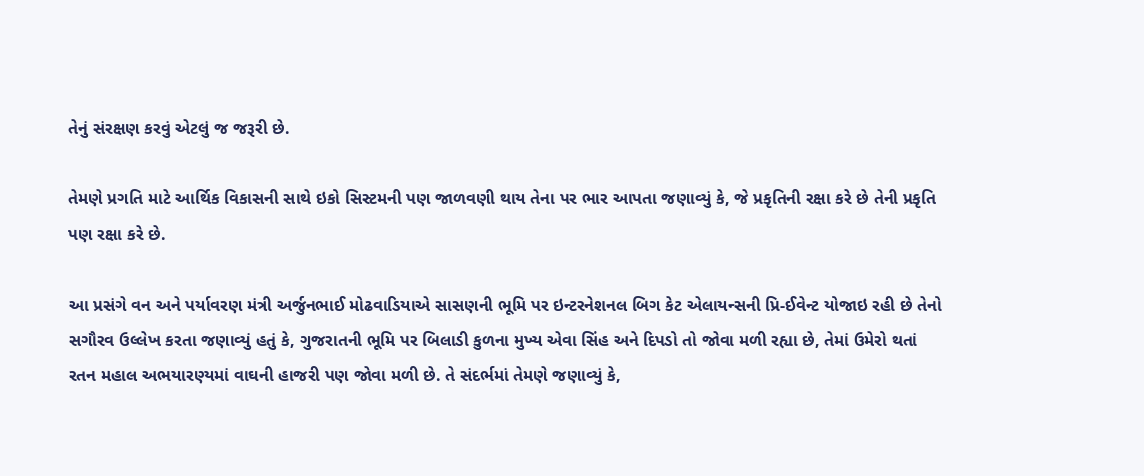તેનું સંરક્ષણ કરવું એટલું જ જરૂરી છે.

તેમણે પ્રગતિ માટે આર્થિક વિકાસની સાથે ઇકો સિસ્ટમની પણ જાળવણી થાય તેના પર ભાર આપતા જણાવ્યું કે, જે પ્રકૃતિની રક્ષા કરે છે તેની પ્રકૃતિ પણ રક્ષા કરે છે.

આ પ્રસંગે વન અને પર્યાવરણ મંત્રી અર્જુનભાઈ મોઢવાડિયાએ સાસણની ભૂમિ પર ઇન્ટરનેશનલ બિગ કેટ એલાયન્સની પ્રિ-ઈવેન્ટ યોજાઇ રહી છે તેનો સગૌરવ ઉલ્લેખ કરતા જણાવ્યું હતું કે, ગુજરાતની ભૂમિ પર બિલાડી કુળના મુખ્ય એવા સિંહ અને દિપડો તો જોવા મળી રહ્યા છે, તેમાં ઉમેરો થતાં રતન મહાલ અભયારણ્યમાં વાઘની હાજરી પણ જોવા મળી છે. તે સંદર્ભમાં તેમણે જણાવ્યું કે,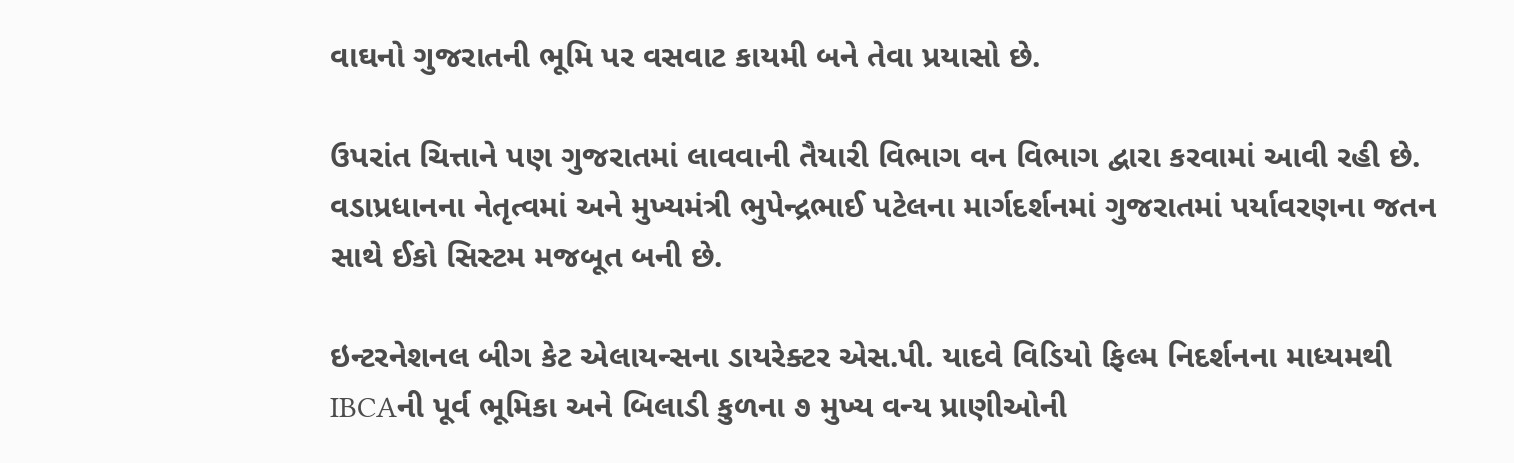વાઘનો ગુજરાતની ભૂમિ પર વસવાટ કાયમી બને તેવા પ્રયાસો છે.

ઉપરાંત ચિત્તાને પણ ગુજરાતમાં લાવવાની તૈયારી વિભાગ વન વિભાગ દ્વારા કરવામાં આવી રહી છે. વડાપ્રધાનના નેતૃત્વમાં અને મુખ્યમંત્રી ભુપેન્દ્રભાઈ પટેલના માર્ગદર્શનમાં ગુજરાતમાં પર્યાવરણના જતન સાથે ઈકો સિસ્ટમ મજબૂત બની છે.

ઇન્ટરનેશનલ બીગ કેટ એલાયન્સના ડાયરેક્ટર એસ.પી. યાદવે વિડિયો ફિલ્મ નિદર્શનના માધ્યમથી IBCAની પૂર્વ ભૂમિકા અને બિલાડી કુળના ૭ મુખ્ય વન્ય પ્રાણીઓની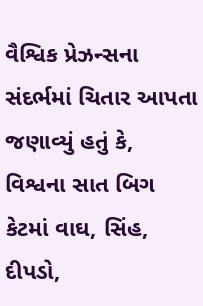વૈશ્વિક પ્રેઝન્સના સંદર્ભમાં ચિતાર આપતા જણાવ્યું હતું કે, વિશ્વના સાત બિગ કેટમાં વાઘ, સિંહ, દીપડો,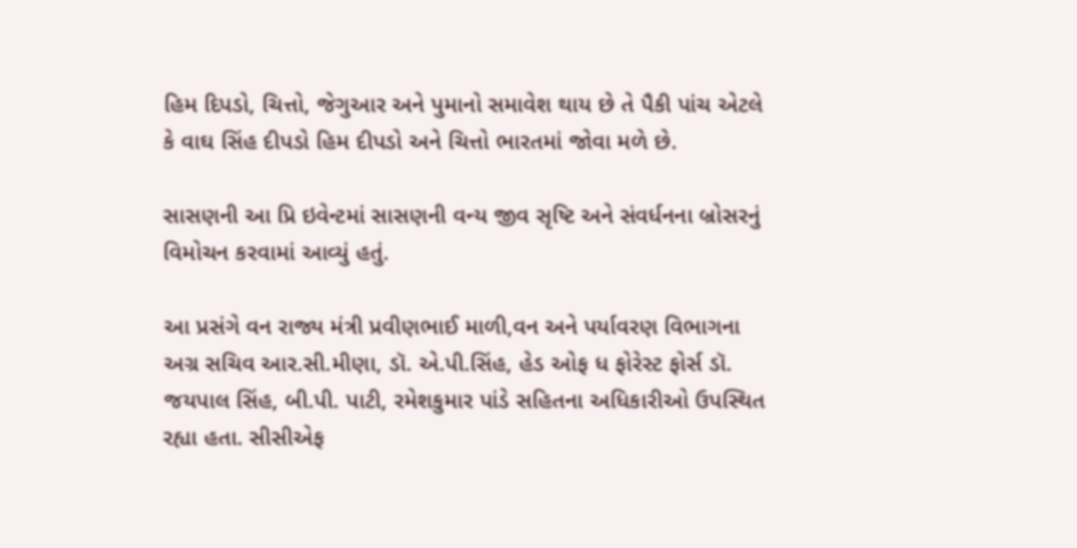હિમ દિપડો, ચિત્તો, જેગુઆર અને પુમાનો સમાવેશ થાય છે તે પૈકી પાંચ એટલે કે વાઘ સિંહ દીપડો હિમ દીપડો અને ચિત્તો ભારતમાં જોવા મળે છે.

સાસણની આ પ્રિ ઇવેન્ટમાં સાસણની વન્ય જીવ સૃષ્ટિ અને સંવર્ધનના બ્રોસરનું વિમોચન કરવામાં આવ્યું હતું.

આ પ્રસંગે વન રાજ્ય મંત્રી પ્રવીણભાઈ માળી,વન અને પર્યાવરણ વિભાગના અગ્ર સચિવ આર.સી.મીણા, ડૉ. એ.પી.સિંહ, હેડ ઓફ ધ ફોરેસ્ટ ફોર્સ ડૉ. જયપાલ સિંહ, બી.પી. પાટી, રમેશકુમાર પાંડે સહિતના અધિકારીઓ ઉપસ્થિત રહ્યા હતા. સીસીએફ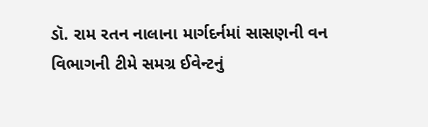ડૉ. રામ રતન નાલાના માર્ગદર્નમાં સાસણની વન વિભાગની ટીમે સમગ્ર ઈવેન્ટનું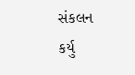સંકલન કર્યુ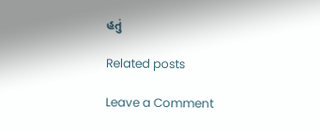હતું

Related posts

Leave a Comment